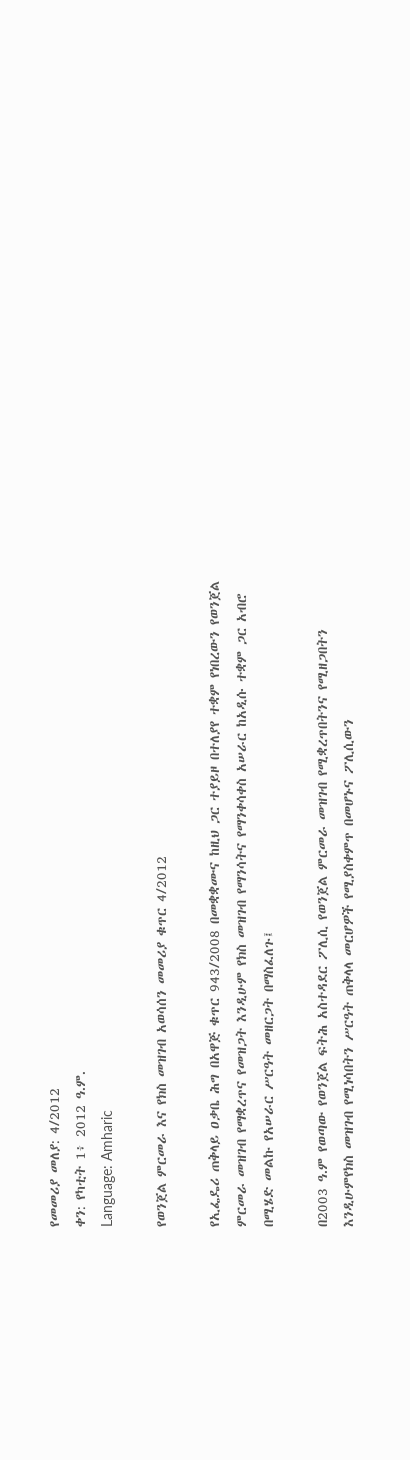የመመሪያ መለያ: 4/2012
ቀን: የካቲት 1፥ 2012 ዓ.ም.
Language: Amharic

የወንጀል ምርመራ እና የክስ መዝገብ አወሳሰን መመሪያ ቁጥር 4/2012

የኢፌዴሪ ጠቅላይ ዐቃቤ ሕግ በአዋጅ ቁጥር 943/2008 በመቋቋሙና ከዚህ ጋር ተያይዞ በተለያየ ተቋም የነበረውን የወንጀል ምርመራ መዝገብ የማቋረጥና የመዝጋት እንዲሁም የክስ መዝገብ የማንሳትና የማንቀሳቀስ አሠራር ከአዲሱ ተቋም ጋር አብሮ በሚሄድ መልኩ የአሠራር ሥርዓት መዘርጋት በማስፈለጉ፤

በ2003 ዓ.ም የወጣው የወንጀል ፍትሕ አስተዳደር ፖሊሲ የወንጀል ምርመራ መዝገብ የሚቋረጥበትንና የሚዘጋበትን እንዲሁምየክስ መዝገብ የሚነሳበትን ሥርዓት ጠቅላላ መርሆዎች የሚያስቀምጥ በመሆኑና ፖሊሲውን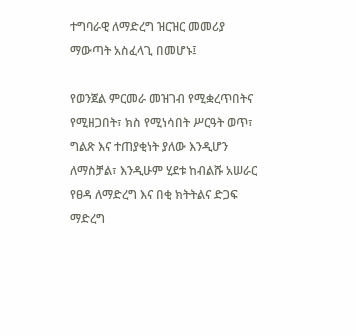ተግባራዊ ለማድረግ ዝርዝር መመሪያ ማውጣት አስፈላጊ በመሆኑ፤

የወንጀል ምርመራ መዝገብ የሚቋረጥበትና የሚዘጋበት፣ ክስ የሚነሳበት ሥርዓት ወጥ፣ ግልጽ እና ተጠያቂነት ያለው እንዲሆን ለማስቻል፣ እንዲሁም ሂደቱ ከብልሹ አሠራር የፀዳ ለማድረግ እና በቂ ክትትልና ድጋፍ ማድረግ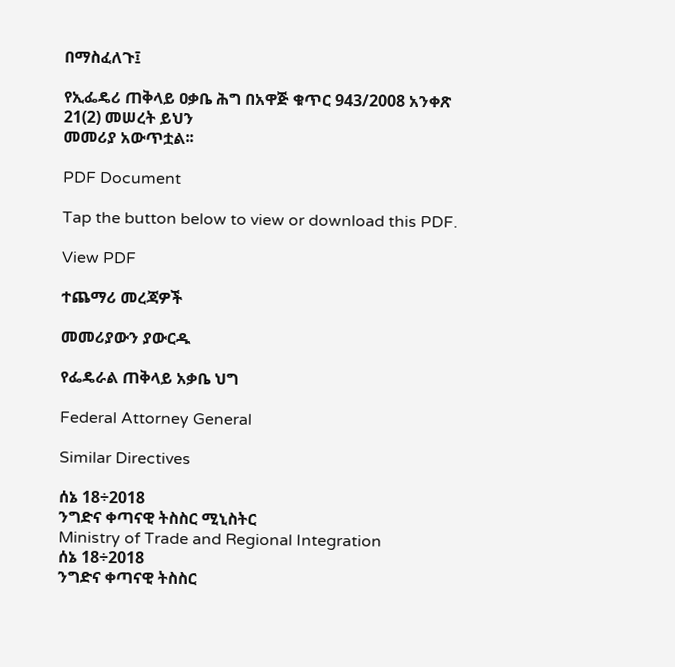በማስፈለጉ፤

የኢፌዴሪ ጠቅላይ ዐቃቤ ሕግ በአዋጅ ቁጥር 943/2008 አንቀጽ 21(2) መሠረት ይህን
መመሪያ አውጥቷል፡፡

PDF Document

Tap the button below to view or download this PDF.

View PDF

ተጨማሪ መረጃዎች

መመሪያውን ያውርዱ

የፌዴራል ጠቅላይ አቃቤ ህግ

Federal Attorney General

Similar Directives

ሰኔ 18÷2018
ንግድና ቀጣናዊ ትስስር ሚኒስትር
Ministry of Trade and Regional Integration
ሰኔ 18÷2018
ንግድና ቀጣናዊ ትስስር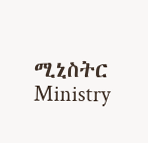ሚኒስትር
Ministry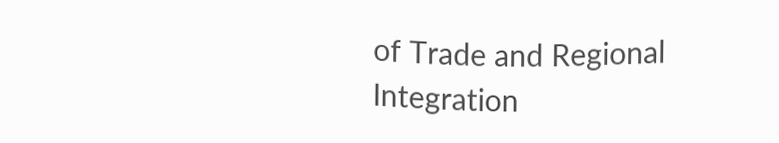of Trade and Regional Integration